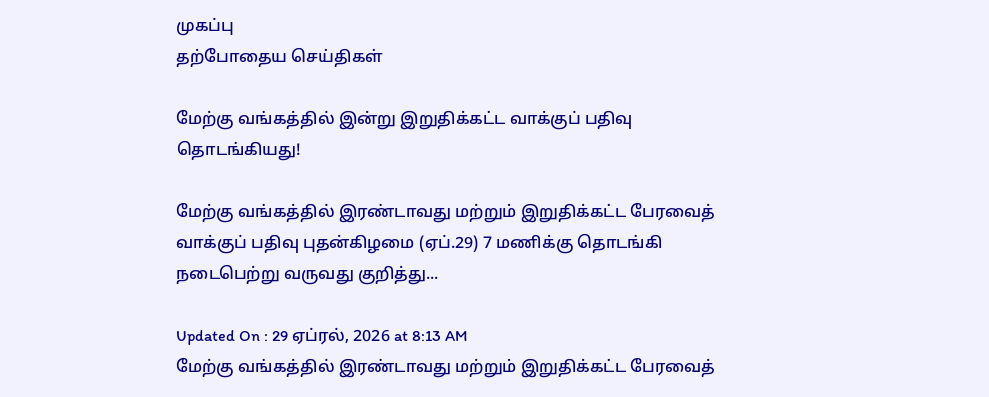முகப்பு
தற்போதைய செய்திகள்

மேற்கு வங்கத்தில் இன்று இறுதிக்கட்ட வாக்குப் பதிவு தொடங்கியது!

மேற்கு வங்கத்தில் இரண்டாவது மற்றும் இறுதிக்கட்ட பேரவைத் வாக்குப் பதிவு புதன்கிழமை (ஏப்.29) 7 மணிக்கு தொடங்கி நடைபெற்று வருவது குறித்து...

Updated On : 29 ஏப்ரல், 2026 at 8:13 AM
மேற்கு வங்கத்தில் இரண்டாவது மற்றும் இறுதிக்கட்ட பேரவைத்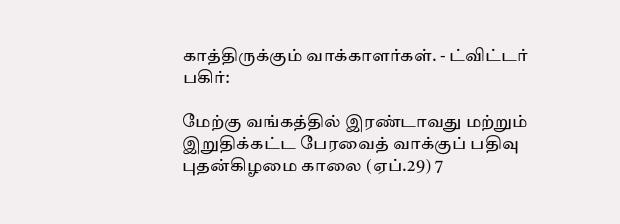காத்திருக்கும் வாக்காளர்கள். - ட்விட்டர்
பகிர்:

மேற்கு வங்கத்தில் இரண்டாவது மற்றும் இறுதிக்கட்ட பேரவைத் வாக்குப் பதிவு புதன்கிழமை காலை (ஏப்.29) 7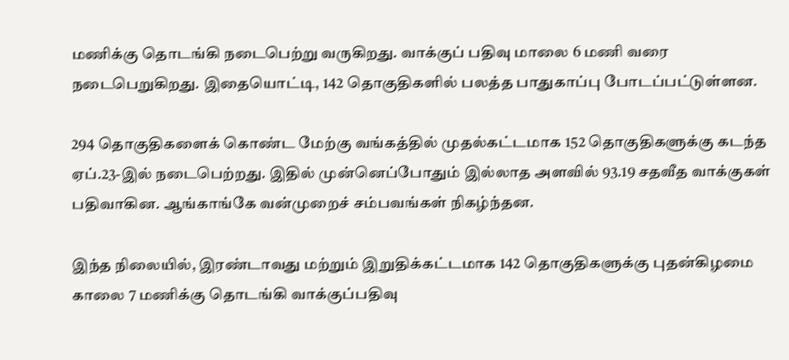மணிக்கு தொடங்கி நடைபெற்று வருகிறது. வாக்குப் பதிவு மாலை 6 மணி வரை நடைபெறுகிறது. இதையொட்டி, 142 தொகுதிகளில் பலத்த பாதுகாப்பு போடப்பட்டுள்ளன.

294 தொகுதிகளைக் கொண்ட மேற்கு வங்கத்தில் முதல்கட்டமாக 152 தொகுதிகளுக்கு கடந்த ஏப்.23-இல் நடைபெற்றது. இதில் முன்னெப்போதும் இல்லாத அளவில் 93.19 சதவீத வாக்குகள் பதிவாகின. ஆங்காங்கே வன்முறைச் சம்பவங்கள் நிகழ்ந்தன.

இந்த நிலையில், இரண்டாவது மற்றும் இறுதிக்கட்டமாக 142 தொகுதிகளுக்கு புதன்கிழமை காலை 7 மணிக்கு தொடங்கி வாக்குப்பதிவு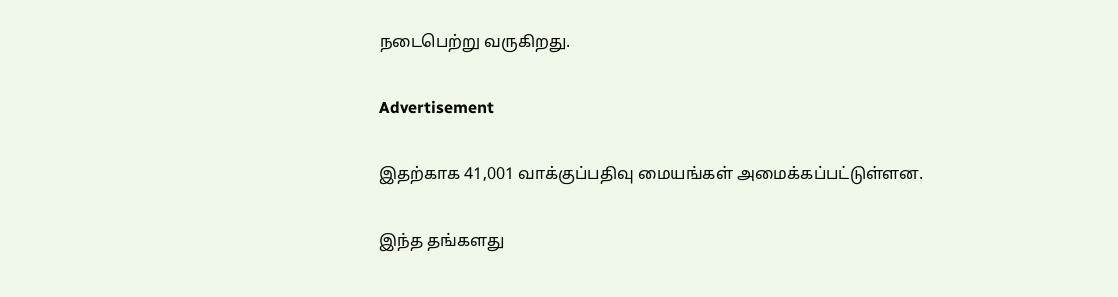நடைபெற்று வருகிறது.

Advertisement

இதற்காக 41,001 வாக்குப்பதிவு மையங்கள் அமைக்கப்பட்டுள்ளன.

இந்த தங்களது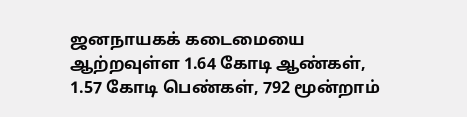ஜனநாயகக் கடைமையை ஆற்றவுள்ள 1.64 கோடி ஆண்கள், 1.57 கோடி பெண்கள், 792 மூன்றாம்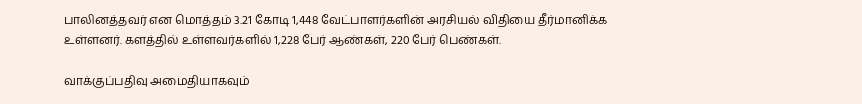பாலினத்தவர் என மொத்தம் 3.21 கோடி 1,448 வேட்பாளர்களின் அரசியல் விதியை தீர்மானிக்க உள்ளனர். களத்தில் உள்ளவர்களில் 1,228 பேர் ஆண்கள், 220 பேர் பெண்கள்.

வாக்குப்பதிவு அமைதியாகவும்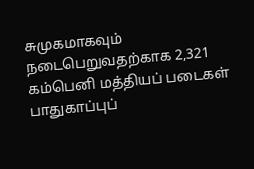சுமுகமாகவும் நடைபெறுவதற்காக 2,321 கம்பெனி மத்தியப் படைகள் பாதுகாப்புப்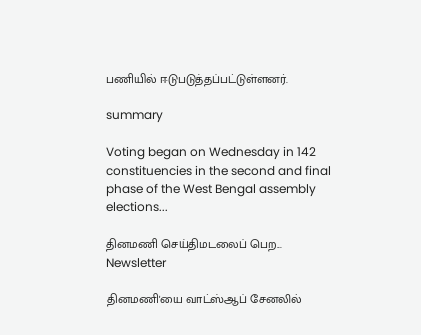பணியில் ஈடுபடுத்தப்பட்டுள்ளனர்.

summary

Voting began on Wednesday in 142 constituencies in the second and final phase of the West Bengal assembly elections...

தினமணி செய்திமடலைப் பெற... Newsletter

தினமணி'யை வாட்ஸ்ஆப் சேனலில்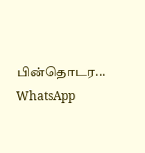பின்தொடர... WhatsApp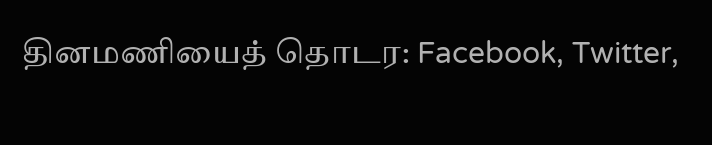தினமணியைத் தொடர: Facebook, Twitter,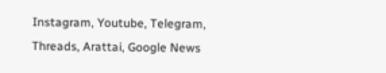Instagram, Youtube, Telegram, Threads, Arattai, Google News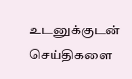உடனுக்குடன் செய்திகளை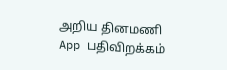அறிய தினமணி App பதிவிறக்கம்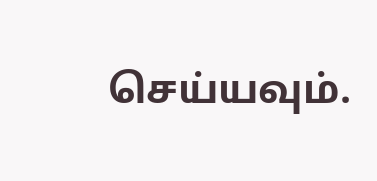செய்யவும்.